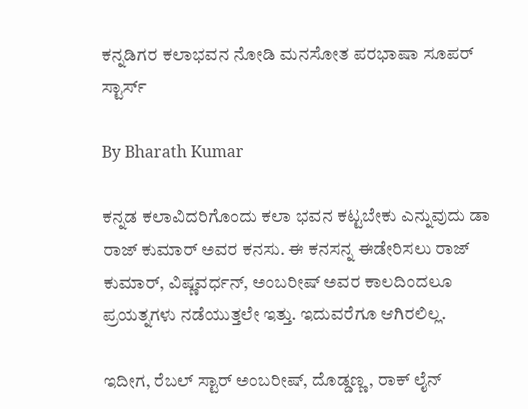ಕನ್ನಡಿಗರ ಕಲಾಭವನ ನೋಡಿ ಮನಸೋತ ಪರಭಾಷಾ ಸೂಪರ್ ಸ್ಟಾರ್ಸ್

By Bharath Kumar

ಕನ್ನಡ ಕಲಾವಿದರಿಗೊಂದು ಕಲಾ ಭವನ ಕಟ್ಟಬೇಕು ಎನ್ನುವುದು ಡಾ ರಾಜ್ ಕುಮಾರ್ ಅವರ ಕನಸು. ಈ ಕನಸನ್ನ ಈಡೇರಿಸಲು ರಾಜ್ ಕುಮಾರ್, ವಿಷ್ಣವರ್ಧನ್, ಅಂಬರೀಷ್ ಅವರ ಕಾಲದಿಂದಲೂ ಪ್ರಯತ್ನಗಳು ನಡೆಯುತ್ತಲೇ ಇತ್ತು. ಇದುವರೆಗೂ ಆಗಿರಲಿಲ್ಲ.

ಇದೀಗ, ರೆಬಲ್ ಸ್ಟಾರ್ ಅಂಬರೀಷ್, ದೊಡ್ಡಣ್ಣ, ರಾಕ್ ಲೈನ್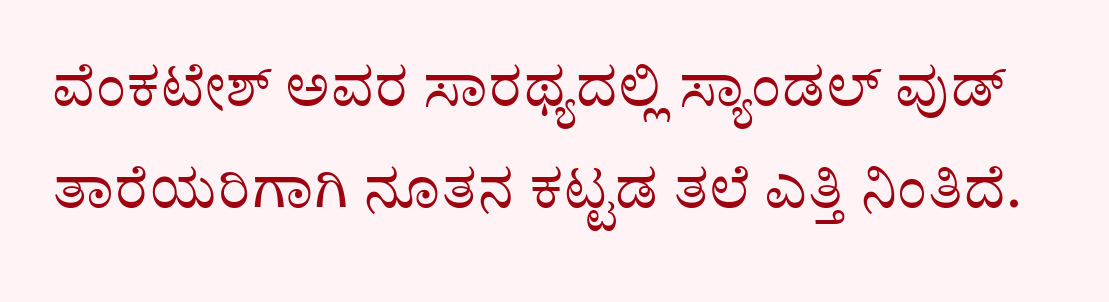ವೆಂಕಟೇಶ್ ಅವರ ಸಾರಥ್ಯದಲ್ಲಿ ಸ್ಯಾಂಡಲ್ ವುಡ್ ತಾರೆಯರಿಗಾಗಿ ನೂತನ ಕಟ್ಟಡ ತಲೆ ಎತ್ತಿ ನಿಂತಿದೆ.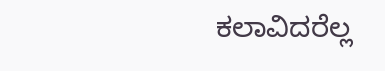ಕಲಾವಿದರೆಲ್ಲ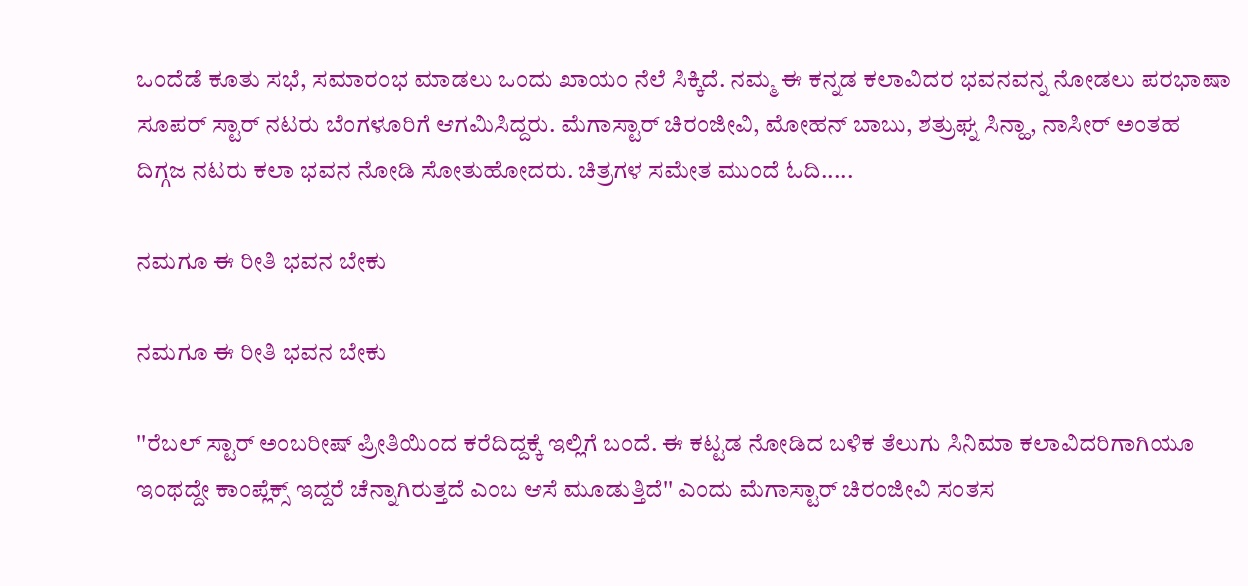ಒಂದೆಡೆ ಕೂತು ಸಭೆ, ಸಮಾರಂಭ ಮಾಡಲು ಒಂದು ಖಾಯಂ ನೆಲೆ ಸಿಕ್ಕಿದೆ. ನಮ್ಮ ಈ ಕನ್ನಡ ಕಲಾವಿದರ ಭವನವನ್ನ ನೋಡಲು ಪರಭಾಷಾ ಸೂಪರ್ ಸ್ಟಾರ್ ನಟರು ಬೆಂಗಳೂರಿಗೆ ಆಗಮಿಸಿದ್ದರು. ಮೆಗಾಸ್ಟಾರ್ ಚಿರಂಜೀವಿ, ಮೋಹನ್ ಬಾಬು, ಶತ್ರುಘ್ನ ಸಿನ್ಹಾ, ನಾಸೀರ್ ಅಂತಹ ದಿಗ್ಗಜ ನಟರು ಕಲಾ ಭವನ ನೋಡಿ ಸೋತುಹೋದರು. ಚಿತ್ರಗಳ ಸಮೇತ ಮುಂದೆ ಓದಿ.....

ನಮಗೂ ಈ ರೀತಿ ಭವನ ಬೇಕು

ನಮಗೂ ಈ ರೀತಿ ಭವನ ಬೇಕು

''ರೆಬಲ್ ಸ್ಟಾರ್ ಅಂಬರೀಷ್ ಪ್ರೀತಿಯಿಂದ ಕರೆದಿದ್ದಕ್ಕೆ ಇಲ್ಲಿಗೆ ಬಂದೆ. ಈ ಕಟ್ಟಡ ನೋಡಿದ ಬಳಿಕ ತೆಲುಗು ಸಿನಿಮಾ ಕಲಾವಿದರಿಗಾಗಿಯೂ ಇಂಥದ್ದೇ ಕಾಂಪ್ಲೆಕ್ಸ್ ಇದ್ದರೆ ಚೆನ್ನಾಗಿರುತ್ತದೆ ಎಂಬ ಆಸೆ ಮೂಡುತ್ತಿದೆ'' ಎಂದು ಮೆಗಾಸ್ಟಾರ್ ಚಿರಂಜೀವಿ ಸಂತಸ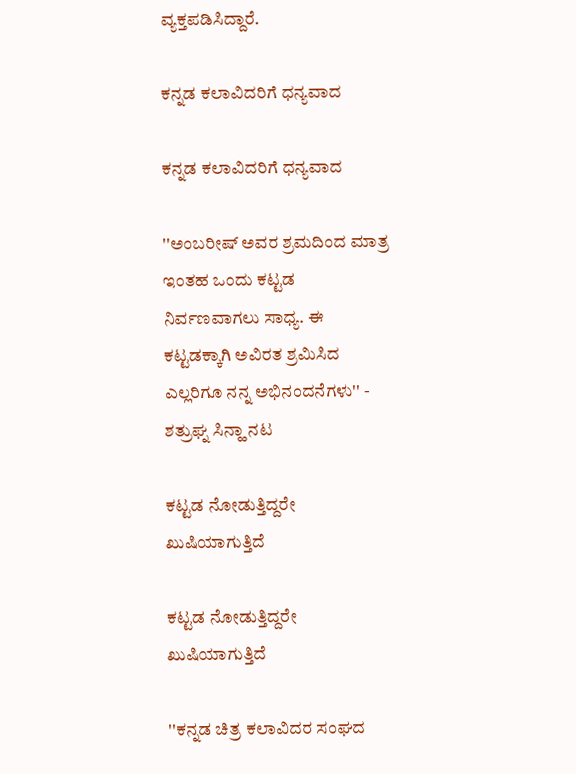ವ್ಯಕ್ತಪಡಿಸಿದ್ದಾರೆ.

ಕನ್ನಡ ಕಲಾವಿದರಿಗೆ ಧನ್ಯವಾದ

ಕನ್ನಡ ಕಲಾವಿದರಿಗೆ ಧನ್ಯವಾದ

''ಅಂಬರೀಷ್ ಅವರ ಶ್ರಮದಿಂದ ಮಾತ್ರ ಇಂತಹ ಒಂದು ಕಟ್ಟಡ ನಿರ್ವಣವಾಗಲು ಸಾಧ್ಯ. ಈ ಕಟ್ಟಡಕ್ಕಾಗಿ ಅವಿರತ ಶ್ರಮಿಸಿದ ಎಲ್ಲರಿಗೂ ನನ್ನ ಅಭಿನಂದನೆಗಳು'' - ಶತ್ರುಘ್ನ ಸಿನ್ಹಾ ನಟ

ಕಟ್ಟಡ ನೋಡುತ್ತಿದ್ದರೇ ಖುಷಿಯಾಗುತ್ತಿದೆ

ಕಟ್ಟಡ ನೋಡುತ್ತಿದ್ದರೇ ಖುಷಿಯಾಗುತ್ತಿದೆ

''ಕನ್ನಡ ಚಿತ್ರ ಕಲಾವಿದರ ಸಂಘದ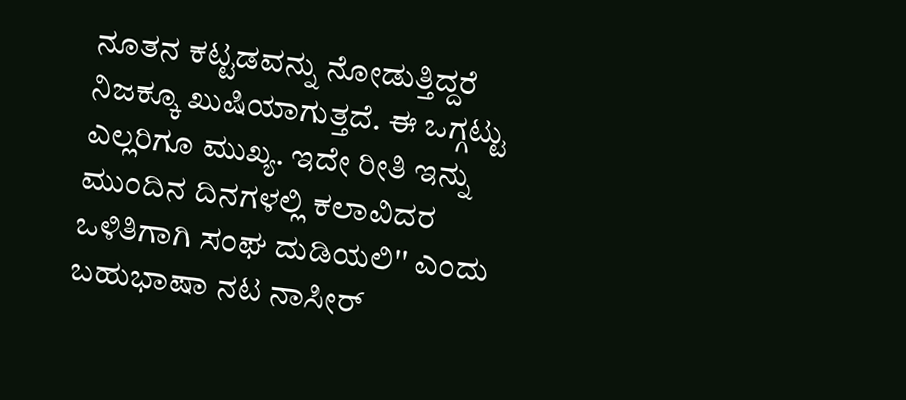ನೂತನ ಕಟ್ಟಡವನ್ನು ನೋಡುತ್ತಿದ್ದರೆ ನಿಜಕ್ಕೂ ಖುಷಿಯಾಗುತ್ತದೆ. ಈ ಒಗ್ಗಟ್ಟು ಎಲ್ಲರಿಗೂ ಮುಖ್ಯ. ಇದೇ ರೀತಿ ಇನ್ನು ಮುಂದಿನ ದಿನಗಳಲ್ಲಿ ಕಲಾವಿದರ ಒಳಿತಿಗಾಗಿ ಸಂಘ ದುಡಿಯಲಿ'' ಎಂದು ಬಹುಭಾಷಾ ನಟ ನಾಸೀರ್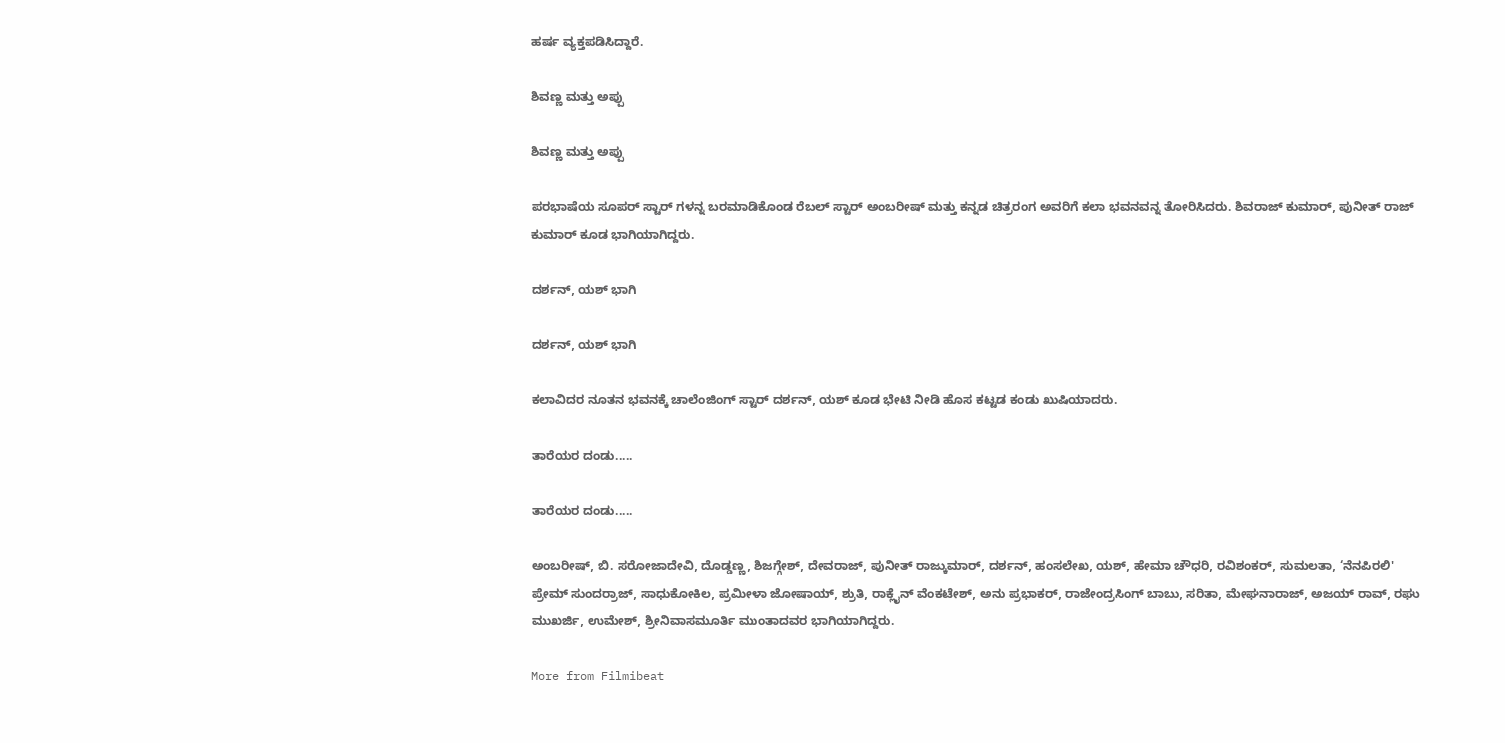ಹರ್ಷ ವ್ಯಕ್ತಪಡಿಸಿದ್ದಾರೆ.

ಶಿವಣ್ಣ ಮತ್ತು ಅಪ್ಪು

ಶಿವಣ್ಣ ಮತ್ತು ಅಪ್ಪು

ಪರಭಾಷೆಯ ಸೂಪರ್ ಸ್ಟಾರ್ ಗಳನ್ನ ಬರಮಾಡಿಕೊಂಡ ರೆಬಲ್ ಸ್ಟಾರ್ ಅಂಬರೀಷ್ ಮತ್ತು ಕನ್ನಡ ಚಿತ್ರರಂಗ ಅವರಿಗೆ ಕಲಾ ಭವನವನ್ನ ತೋರಿಸಿದರು. ಶಿವರಾಜ್ ಕುಮಾರ್, ಪುನೀತ್ ರಾಜ್ ಕುಮಾರ್ ಕೂಡ ಭಾಗಿಯಾಗಿದ್ದರು.

ದರ್ಶನ್, ಯಶ್ ಭಾಗಿ

ದರ್ಶನ್, ಯಶ್ ಭಾಗಿ

ಕಲಾವಿದರ ನೂತನ ಭವನಕ್ಕೆ ಚಾಲೆಂಜಿಂಗ್ ಸ್ಟಾರ್ ದರ್ಶನ್, ಯಶ್ ಕೂಡ ಭೇಟಿ ನೀಡಿ ಹೊಸ ಕಟ್ಟಡ ಕಂಡು ಖುಷಿಯಾದರು.

ತಾರೆಯರ ದಂಡು.....

ತಾರೆಯರ ದಂಡು.....

ಅಂಬರೀಷ್, ಬಿ. ಸರೋಜಾದೇವಿ, ದೊಡ್ಡಣ್ಣ, ಶಿಜಗ್ಗೇಶ್, ದೇವರಾಜ್, ಪುನೀತ್ ರಾಜ್ಕುಮಾರ್, ದರ್ಶನ್, ಹಂಸಲೇಖ, ಯಶ್, ಹೇಮಾ ಚೌಧರಿ, ರವಿಶಂಕರ್, ಸುಮಲತಾ, ‘ನೆನಪಿರಲಿ' ಪ್ರೇಮ್ ಸುಂದರ್ರಾಜ್, ಸಾಧುಕೋಕಿಲ, ಪ್ರಮೀಳಾ ಜೋಷಾಯ್, ಶ್ರುತಿ, ರಾಕ್ಲೈನ್ ವೆಂಕಟೇಶ್, ಅನು ಪ್ರಭಾಕರ್, ರಾಜೇಂದ್ರಸಿಂಗ್ ಬಾಬು, ಸರಿತಾ, ಮೇಘನಾರಾಜ್, ಅಜಯ್ ರಾವ್, ರಘು ಮುಖರ್ಜಿ, ಉಮೇಶ್, ಶ್ರೀನಿವಾಸಮೂರ್ತಿ ಮುಂತಾದವರ ಭಾಗಿಯಾಗಿದ್ದರು.

More from Filmibeat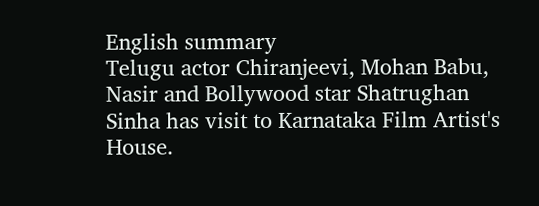English summary
Telugu actor Chiranjeevi, Mohan Babu, Nasir and Bollywood star Shatrughan Sinha has visit to Karnataka Film Artist's House.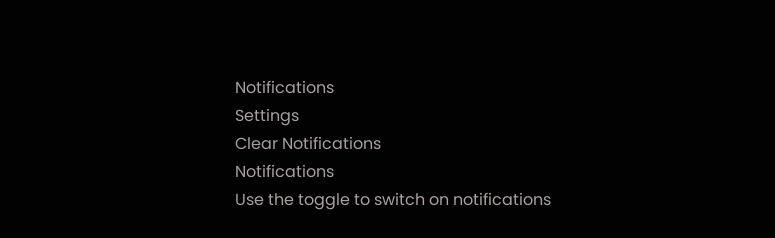Notifications
Settings
Clear Notifications
Notifications
Use the toggle to switch on notifications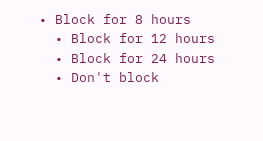• Block for 8 hours
  • Block for 12 hours
  • Block for 24 hours
  • Don't block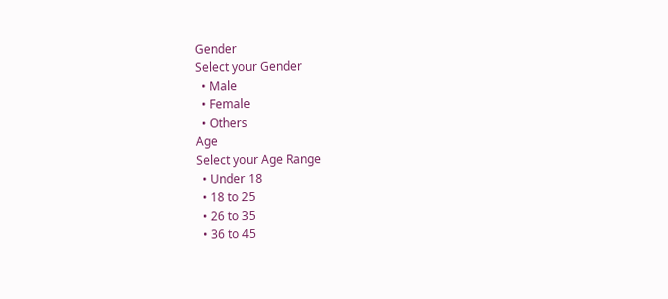Gender
Select your Gender
  • Male
  • Female
  • Others
Age
Select your Age Range
  • Under 18
  • 18 to 25
  • 26 to 35
  • 36 to 45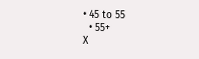• 45 to 55
  • 55+
X